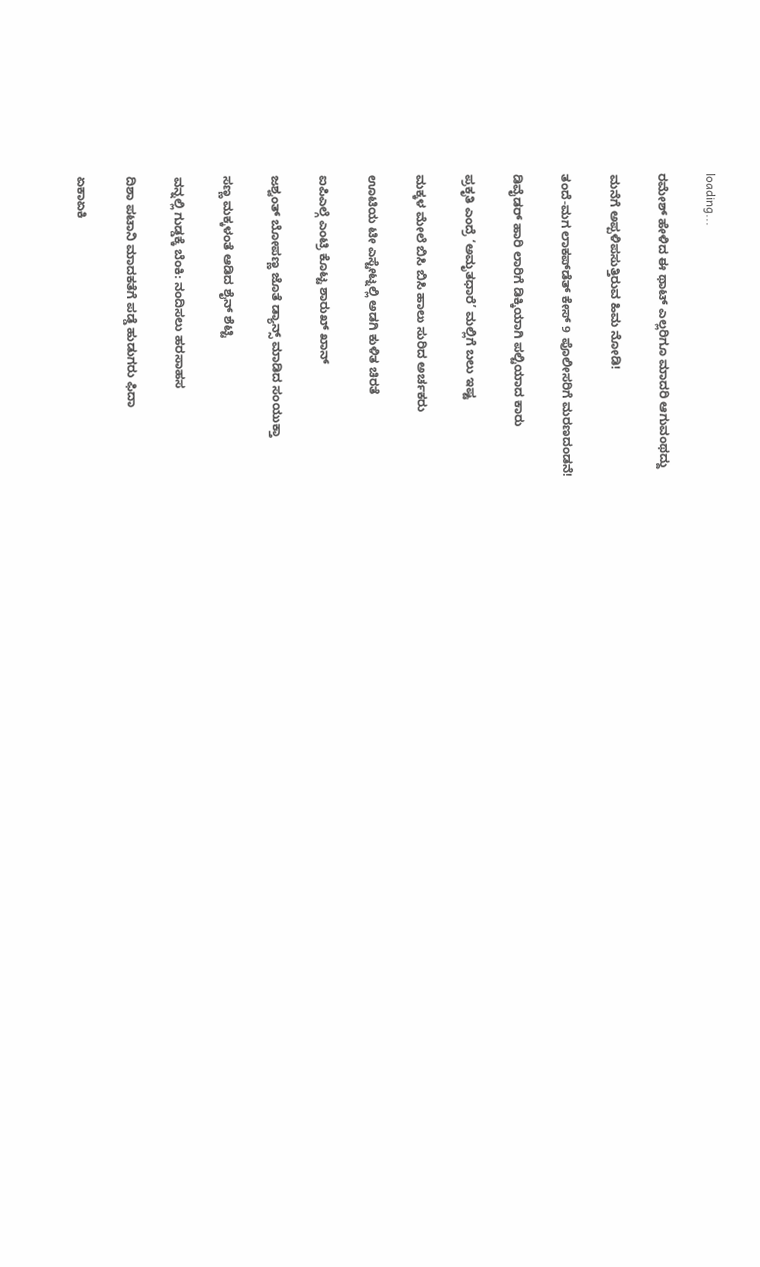loading...

ರಮೇಶ್ ಹೇಳಿದ ಈ ಥಾಟ್ ಎಲ್ಲರಿಗೂ ಮಾದರಿ ಆಗುವಂಥದ್ದು

ಮನೆಗೆ ಅಪ್ಪಳಿಪಸುತ್ತಿರುವ ಹಿಮ ನೋಡಿ!

ತಂದೆ-ಮಗ ಲಾಕಪ್‌ಡೆತ್ ಕೇಸ್ 9 ಪೊಲೀಸರಿಗೆ ಮರಣದಂಡನೆ!

ಡಿವೈಡರ್ ಹಾರಿ ಲಾರಿಗೆ ಡಿಕ್ಕಿಯಾಗಿ ಪಲ್ಟಿಯಾದ ಕಾರು

ಪ್ರಕೃತಿ ಎಂದ್ರೆ ‘ಅಮೃತಧಾರೆ’ ಮಲ್ಲಿಗೆ ಬಲು ಇಷ್ಟ

ಮಕ್ಕಳ ಮೇಲೆ ಬಿಸಿ ಬಿಸಿ ಹಾಲು ಸುರಿದ ಅರ್ಚಕರು

ಊಟಿಯ ಟೀ ಎಸ್ಟೇಟ್ನಲ್ಲಿ ಅಡಗಿ ಕುಳಿತ ಚಿರತೆ

ಐಪಿಎಲ್ಗೆ ಎಂಟ್ರಿ ಕೊಟ್ಟ ಶಾರುಖ್ ಖಾನ್

ಜಶ್ವಂತ್ ಬೋಪಣ್ಣ ಜೊತೆ ಡ್ಯಾನ್ಸ್ ಮಾಡಿದ ಸಂಯುಕ್ತಾ

ಸಣ್ಣ ಮಕ್ಕಳಂತೆ ಆಡಿದ ಶೈನ್ ಶೆಟ್ಟಿ

ವನ್ನಲ್ಲಿ ಗುಡ್ಡಕ್ಕೆ ಬೆಂಕಿ: ನಂದಿಸಲು ಹರಸಾಹಸ

ದಿಶಾ ಪಟಾನಿ ಮಾದಕತೆಗೆ ಪಡ್ಡೆ ಹುಡುಗರು ಫಿದಾ

ಏಕಾಏಕಿ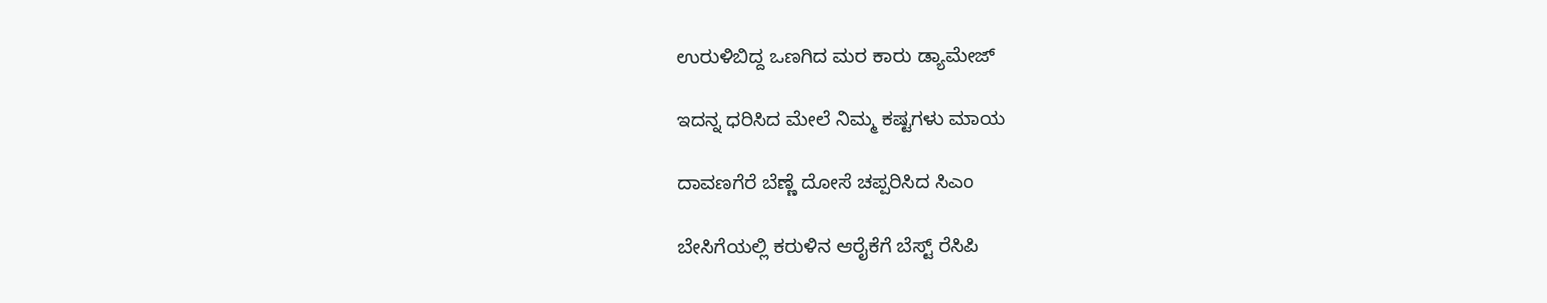ಉರುಳಿಬಿದ್ದ ಒಣಗಿದ ಮರ ಕಾರು ಡ್ಯಾಮೇಜ್

ಇದನ್ನ ಧರಿಸಿದ ಮೇಲೆ ನಿಮ್ಮ ಕಷ್ಟಗಳು ಮಾಯ

ದಾವಣಗೆರೆ ಬೆಣ್ಣೆ ದೋಸೆ ಚಪ್ಪರಿಸಿದ ಸಿಎಂ

ಬೇಸಿಗೆಯಲ್ಲಿ ಕರುಳಿನ ಆರೈಕೆಗೆ ಬೆಸ್ಟ್ ರೆಸಿಪಿ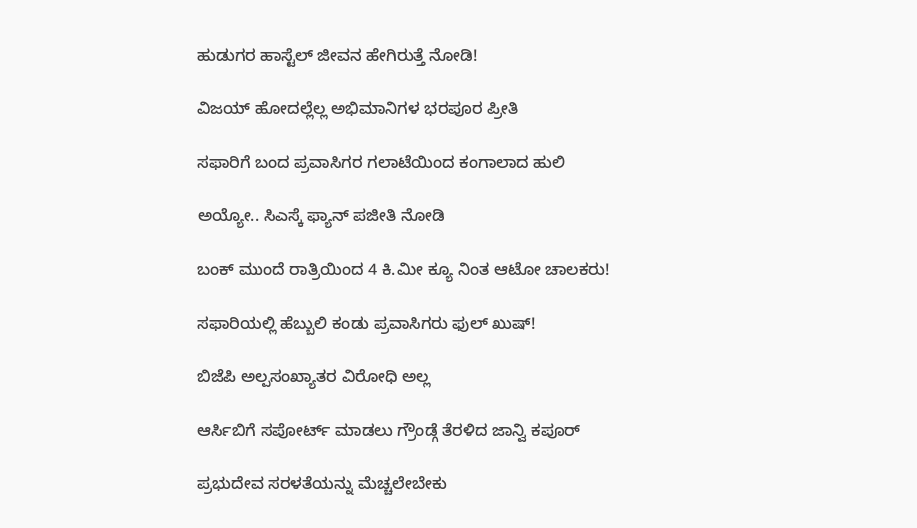ಹುಡುಗರ ಹಾಸ್ಟೆಲ್ ಜೀವನ ಹೇಗಿರುತ್ತೆ ನೋಡಿ!

ವಿಜಯ್ ಹೋದಲ್ಲೆಲ್ಲ ಅಭಿಮಾನಿಗಳ ಭರಪೂರ ಪ್ರೀತಿ

ಸಫಾರಿಗೆ ಬಂದ ಪ್ರವಾಸಿಗರ ಗಲಾಟೆಯಿಂದ ಕಂಗಾಲಾದ ಹುಲಿ

ಅಯ್ಯೋ.. ಸಿಎಸ್ಕೆ ಫ್ಯಾನ್ ಪಜೀತಿ ನೋಡಿ

ಬಂಕ್ ಮುಂದೆ ರಾತ್ರಿಯಿಂದ 4 ಕಿ.ಮೀ ಕ್ಯೂ ನಿಂತ ಆಟೋ ಚಾಲಕರು!

ಸಫಾರಿಯಲ್ಲಿ ಹೆಬ್ಬುಲಿ ಕಂಡು ಪ್ರವಾಸಿಗರು ಫುಲ್ ಖುಷ್!

ಬಿಜೆಪಿ ಅಲ್ಪಸಂಖ್ಯಾತರ ವಿರೋಧಿ ಅಲ್ಲ

ಆರ್ಸಿಬಿಗೆ ಸಪೋರ್ಟ್ ಮಾಡಲು ಗ್ರೌಂಡ್ಗೆ ತೆರಳಿದ ಜಾನ್ವಿ ಕಪೂರ್

ಪ್ರಭುದೇವ ಸರಳತೆಯನ್ನು ಮೆಚ್ಚಲೇಬೇಕು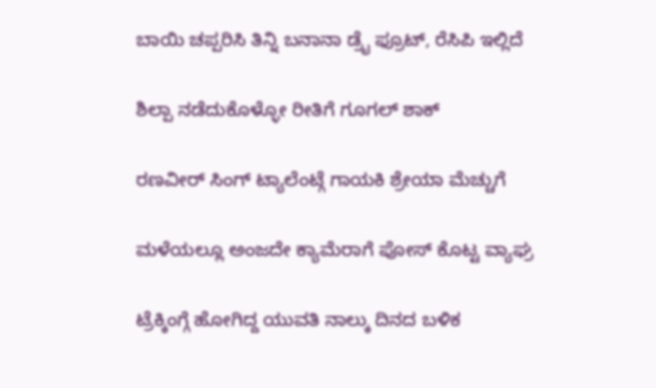ಬಾಯಿ ಚಪ್ಪರಿಸಿ ತಿನ್ನಿ ಬನಾನಾ ಡ್ರೈ ಫ್ರೂಟ್, ರೆಸಿಪಿ ಇಲ್ಲಿದೆ

ಶಿಲ್ಪಾ ನಡೆದುಕೊಳ್ಳೋ ರೀತಿಗೆ ಗೂಗಲ್ ಶಾಕ್

ರಣವೀರ್ ಸಿಂಗ್ ಟ್ಯಾಲೆಂಟ್ಗೆ ಗಾಯಕಿ ಶ್ರೇಯಾ ಮೆಚ್ಚುಗೆ

ಮಳೆಯಲ್ಲೂ ಅಂಜದೇ ಕ್ಯಾಮೆರಾಗೆ ಪೋಸ್ ಕೊಟ್ಟ ವ್ಯಾಘ್ರ

ಟ್ರೆಕ್ಕಿಂಗ್ಗೆ ಹೋಗಿದ್ದ ಯುವತಿ ನಾಲ್ಕು ದಿನದ ಬಳಿಕ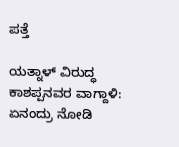ಪತ್ತೆ

ಯತ್ನಾಳ್ ವಿರುದ್ಧ ಕಾಶಪ್ಪನವರ ವಾಗ್ದಾಳಿ: ಏನಂದ್ರು ನೋಡಿ